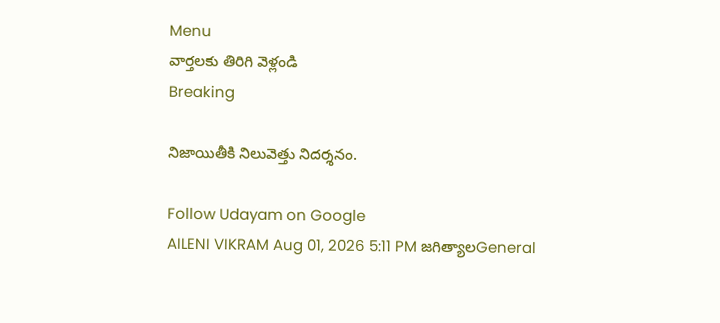Menu
వార్తలకు తిరిగి వెళ్లండి
Breaking

నిజాయితీకి నిలువెత్తు నిదర్శనం.

Follow Udayam on Google
AILENI VIKRAM Aug 01, 2026 5:11 PM జగిత్యాలGeneral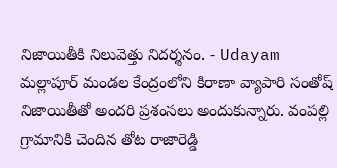నిజాయితీకి నిలువెత్తు నిదర్శనం. - Udayam
మల్లాపూర్ మండల కేంద్రంలోని కిరాణా వ్యాపారి సంతోష్ నిజాయితీతో అందరి ప్రశంసలు అందుకున్నారు. వంపల్లి గ్రామానికి చెందిన తోట రాజారెడ్డి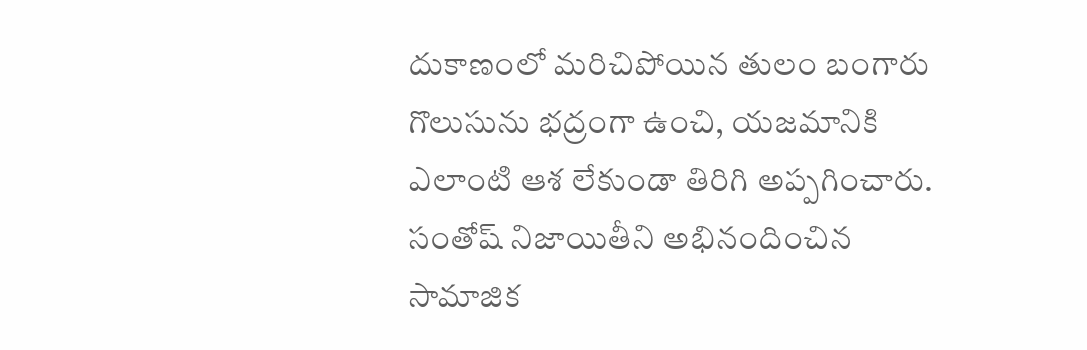దుకాణంలో మరిచిపోయిన తులం బంగారు గొలుసును భద్రంగా ఉంచి, యజమానికి ఎలాంటి ఆశ లేకుండా తిరిగి అప్పగించారు. సంతోష్ నిజాయితీని అభినందించిన సామాజిక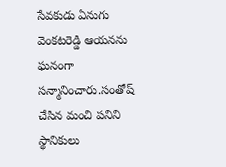సేవకుడు ఏనుగు వెంకటరెడ్డి ఆయనను ఘనంగా సన్మానించారు.సంతోష్ చేసిన మంచి పనిని స్థానికులు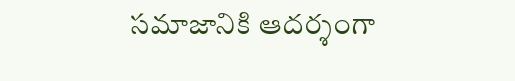సమాజానికి ఆదర్శంగా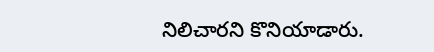నిలిచారని కొనియాడారు.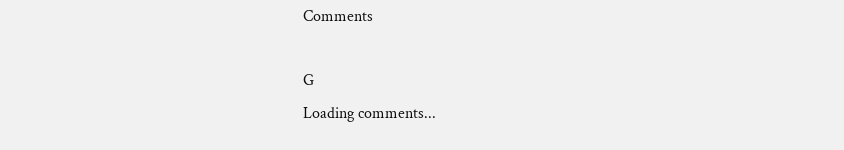Comments

G
Loading comments...